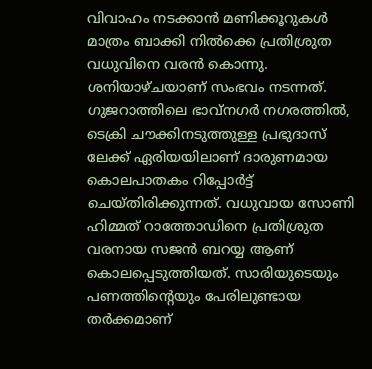വിവാഹം നടക്കാൻ മണിക്കൂറുകൾ മാത്രം ബാക്കി നിൽക്കെ പ്രതിശ്രുത വധുവിനെ വരൻ കൊന്നു. ശനിയാഴ്ചയാണ് സംഭവം നടന്നത്. ഗുജറാത്തിലെ ഭാവ്നഗർ നഗരത്തിൽ, ടെക്രി ചൗക്കിനടുത്തുള്ള പ്രഭുദാസ് ലേക്ക് ഏരിയയിലാണ് ദാരുണമായ കൊലപാതകം റിപ്പോർട്ട് ചെയ്തിരിക്കുന്നത്. വധുവായ സോണി ഹിമ്മത് റാത്തോഡിനെ പ്രതിശ്രുത വരനായ സജൻ ബറയ്യ ആണ് കൊലപ്പെടുത്തിയത്. സാരിയുടെയും പണത്തിന്റെയും പേരിലുണ്ടായ തർക്കമാണ്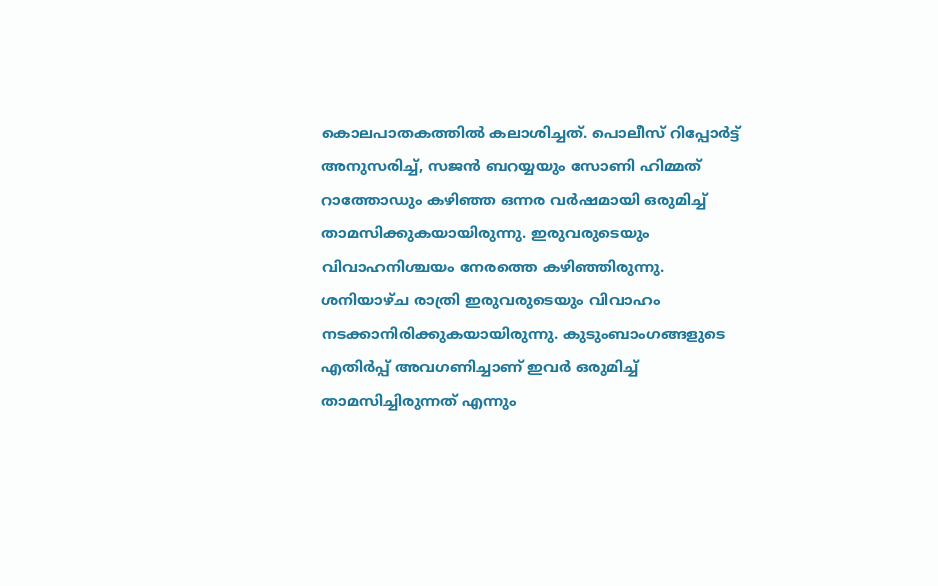കൊലപാതകത്തിൽ കലാശിച്ചത്. പൊലീസ് റിപ്പോർട്ട് അനുസരിച്ച്, സജൻ ബറയ്യയും സോണി ഹിമ്മത് റാത്തോഡും കഴിഞ്ഞ ഒന്നര വർഷമായി ഒരുമിച്ച് താമസിക്കുകയായിരുന്നു. ഇരുവരുടെയും വിവാഹനിശ്ചയം നേരത്തെ കഴിഞ്ഞിരുന്നു. ശനിയാഴ്ച രാത്രി ഇരുവരുടെയും വിവാഹം നടക്കാനിരിക്കുകയായിരുന്നു. കുടുംബാംഗങ്ങളുടെ എതിർപ്പ് അവഗണിച്ചാണ് ഇവർ ഒരുമിച്ച് താമസിച്ചിരുന്നത് എന്നും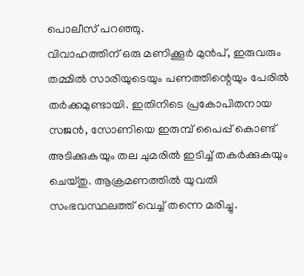പൊലീസ് പറഞ്ഞു.
വിവാഹത്തിന് ഒരു മണിക്കൂർ മുൻപ്, ഇരുവരും തമ്മിൽ സാരിയുടെയും പണത്തിന്റെയും പേരിൽ തർക്കമുണ്ടായി. ഇതിനിടെ പ്രകോപിതനായ സജൻ, സോണിയെ ഇരുമ്പ് പൈപ്പ് കൊണ്ട് അടിക്കുകയും തല ചുമരിൽ ഇടിച്ച് തകർക്കുകയും ചെയ്തു. ആക്രമണത്തിൽ യുവതി സംഭവസ്ഥലത്ത് വെച്ച് തന്നെ മരിച്ചു.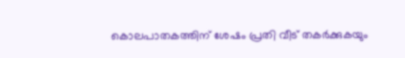കൊലപാതകത്തിന് ശേഷം പ്രതി വീട് തകർക്കുകയും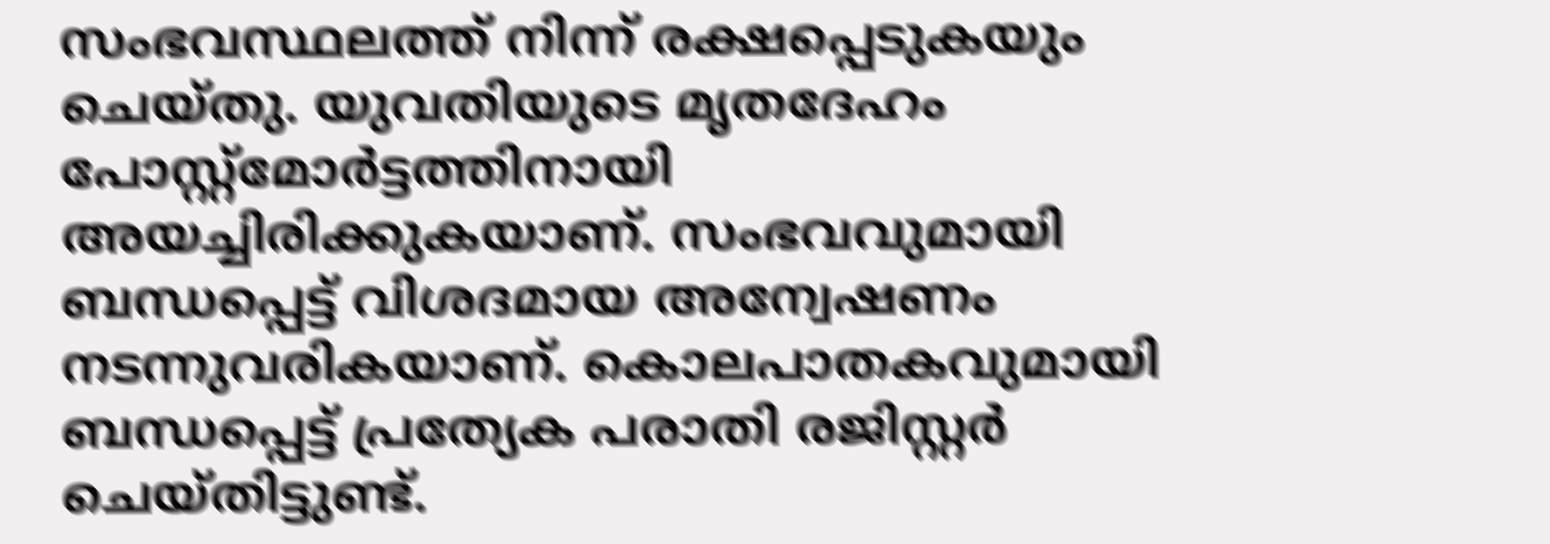സംഭവസ്ഥലത്ത് നിന്ന് രക്ഷപ്പെടുകയും ചെയ്തു. യുവതിയുടെ മൃതദേഹം പോസ്റ്റ്മോർട്ടത്തിനായി അയച്ചിരിക്കുകയാണ്. സംഭവവുമായി ബന്ധപ്പെട്ട് വിശദമായ അന്വേഷണം നടന്നുവരികയാണ്. കൊലപാതകവുമായി ബന്ധപ്പെട്ട് പ്രത്യേക പരാതി രജിസ്റ്റർ ചെയ്തിട്ടുണ്ട്.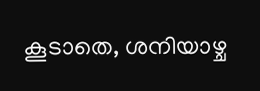കൂടാതെ, ശനിയാഴ്ച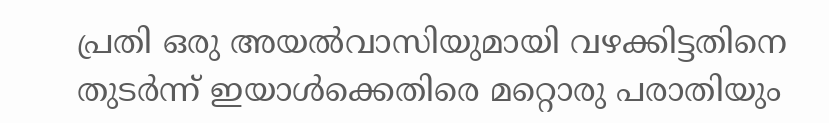പ്രതി ഒരു അയൽവാസിയുമായി വഴക്കിട്ടതിനെ തുടർന്ന് ഇയാൾക്കെതിരെ മറ്റൊരു പരാതിയും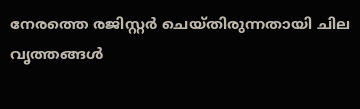നേരത്തെ രജിസ്റ്റർ ചെയ്തിരുന്നതായി ചില വൃത്തങ്ങൾ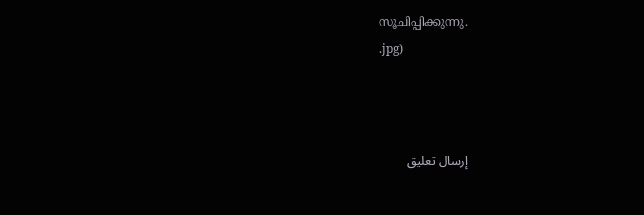സൂചിപ്പിക്കുന്നു.
.jpg)



إرسال تعليق